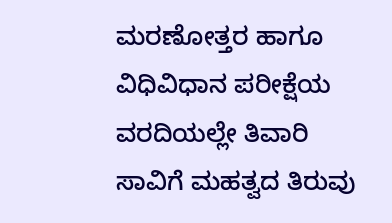ಮರಣೋತ್ತರ ಹಾಗೂ ವಿಧಿವಿಧಾನ ಪರೀಕ್ಷೆಯ ವರದಿಯಲ್ಲೇ ತಿವಾರಿ ಸಾವಿಗೆ ಮಹತ್ವದ ತಿರುವು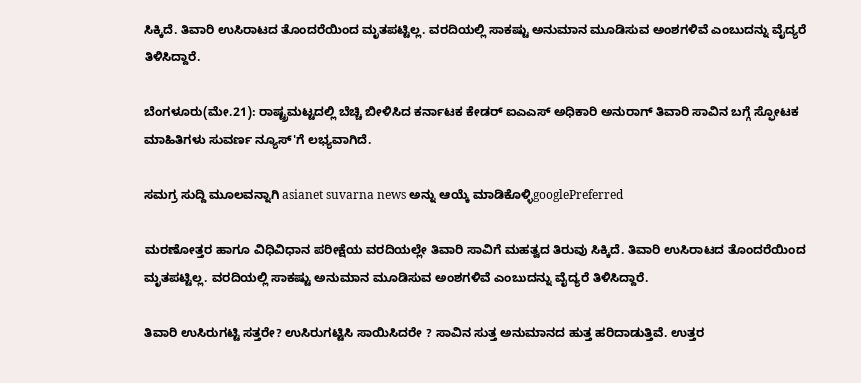ಸಿಕ್ಕಿದೆ. ತಿವಾರಿ ಉಸಿರಾಟದ ತೊಂದರೆಯಿಂದ ಮೃತಪಟ್ಟಿಲ್ಲ. ವರದಿಯಲ್ಲಿ ಸಾಕಷ್ಟು ಅನುಮಾನ ಮೂಡಿಸುವ ಅಂಶಗಳಿವೆ ಎಂಬುದನ್ನು ವೈದ್ಯರೆ ತಿಳಿಸಿದ್ದಾರೆ.

ಬೆಂಗಳೂರು(ಮೇ.21): ರಾಷ್ಟ್ರಮಟ್ಟದಲ್ಲಿ ಬೆಚ್ಚಿ ಬೀಳಿಸಿದ ಕರ್ನಾಟಕ ಕೇಡರ್ ಐಎಎಸ್ ಅಧಿಕಾರಿ ಅನುರಾಗ್ ತಿವಾರಿ ಸಾವಿನ ಬಗ್ಗೆ ಸ್ಫೋಟಕ ಮಾಹಿತಿಗಳು ಸುವರ್ಣ ನ್ಯೂಸ್'ಗೆ ಲಭ್ಯವಾಗಿದೆ.

ಸಮಗ್ರ ಸುದ್ದಿ ಮೂಲವನ್ನಾಗಿ asianet suvarna news ಅನ್ನು ಆಯ್ಕೆ ಮಾಡಿಕೊಳ್ಳಿgooglePreferred

ಮರಣೋತ್ತರ ಹಾಗೂ ವಿಧಿವಿಧಾನ ಪರೀಕ್ಷೆಯ ವರದಿಯಲ್ಲೇ ತಿವಾರಿ ಸಾವಿಗೆ ಮಹತ್ವದ ತಿರುವು ಸಿಕ್ಕಿದೆ. ತಿವಾರಿ ಉಸಿರಾಟದ ತೊಂದರೆಯಿಂದ ಮೃತಪಟ್ಟಿಲ್ಲ. ವರದಿಯಲ್ಲಿ ಸಾಕಷ್ಟು ಅನುಮಾನ ಮೂಡಿಸುವ ಅಂಶಗಳಿವೆ ಎಂಬುದನ್ನು ವೈದ್ಯರೆ ತಿಳಿಸಿದ್ದಾರೆ.

ತಿವಾರಿ ಉಸಿರುಗಟ್ಟಿ ಸತ್ತರೇ? ಉಸಿರುಗಟ್ಟಿಸಿ ಸಾಯಿಸಿದರೇ ? ಸಾವಿನ ಸುತ್ತ ಅನುಮಾನದ ಹುತ್ತ ಹರಿದಾಡುತ್ತಿವೆ. ಉತ್ತರ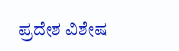ಪ್ರದೇಶ ವಿಶೇಷ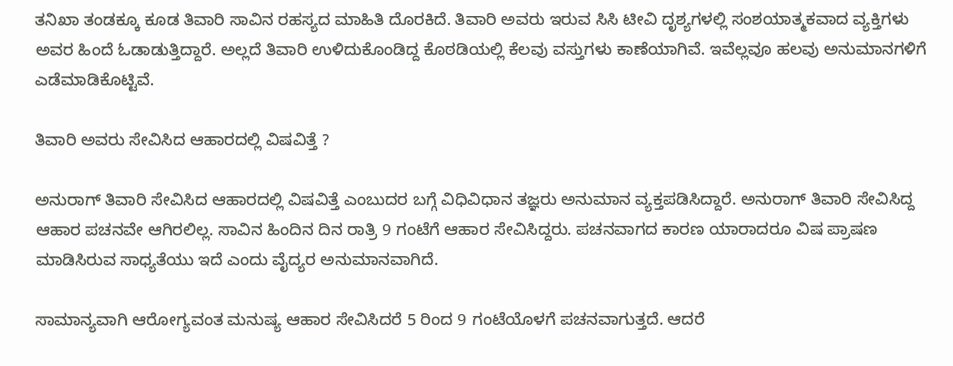ತನಿಖಾ ತಂಡಕ್ಕೂ ಕೂಡ ತಿವಾರಿ ಸಾವಿನ ರಹಸ್ಯದ ಮಾಹಿತಿ ದೊರಕಿದೆ. ತಿವಾರಿ ಅವರು ಇರುವ ಸಿಸಿ ಟೀವಿ ದೃಶ್ಯಗಳಲ್ಲಿ ಸಂಶಯಾತ್ಮಕವಾದ ವ್ಯಕ್ತಿಗಳು ಅವರ ಹಿಂದೆ ಓಡಾಡುತ್ತಿದ್ದಾರೆ. ಅಲ್ಲದೆ ತಿವಾರಿ ಉಳಿದುಕೊಂಡಿದ್ದ ಕೊಠಡಿಯಲ್ಲಿ ಕೆಲವು ವಸ್ತುಗಳು ಕಾಣೆಯಾಗಿವೆ. ಇವೆಲ್ಲವೂ ಹಲವು ಅನುಮಾನಗಳಿಗೆ ಎಡೆಮಾಡಿಕೊಟ್ಟಿವೆ.

ತಿವಾರಿ ಅವರು ಸೇವಿಸಿದ ಆಹಾರದಲ್ಲಿ ವಿಷವಿತ್ತೆ ?

ಅನುರಾಗ್ ತಿವಾರಿ ಸೇವಿಸಿದ ಆಹಾರದಲ್ಲಿ ವಿಷವಿತ್ತೆ ಎಂಬುದರ ಬಗ್ಗೆ ವಿಧಿವಿಧಾನ ತಜ್ಞರು ಅನುಮಾನ ವ್ಯಕ್ತಪಡಿಸಿದ್ದಾರೆ. ಅನುರಾಗ್ ತಿವಾರಿ ಸೇವಿಸಿದ್ದ ಆಹಾರ ಪಚನವೇ ಆಗಿರಲಿಲ್ಲ. ಸಾವಿನ ಹಿಂದಿನ ದಿನ ರಾತ್ರಿ 9 ಗಂಟೆಗೆ ಆಹಾರ ಸೇವಿಸಿದ್ದರು. ಪಚನವಾಗದ ಕಾರಣ ಯಾರಾದರೂ ವಿಷ ಪ್ರಾಷಣ ಮಾಡಿಸಿರುವ ಸಾಧ್ಯತೆಯು ಇದೆ ಎಂದು ವೈದ್ಯರ ಅನುಮಾನವಾಗಿದೆ.

ಸಾಮಾನ್ಯವಾಗಿ ಆರೋಗ್ಯವಂತ ಮನುಷ್ಯ ಆಹಾರ ಸೇವಿಸಿದರೆ 5 ರಿಂದ 9 ಗಂಟೆಯೊಳಗೆ ಪಚನವಾಗುತ್ತದೆ. ಆದರೆ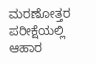ಮರಣೋತ್ತರ ಪರೀಕ್ಷೆಯಲ್ಲಿ ಆಹಾರ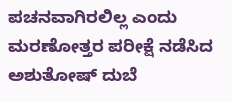ಪಚನವಾಗಿರಲಿಲ್ಲ ಎಂದು ಮರಣೋತ್ತರ ಪರೀಕ್ಷೆ ನಡೆಸಿದ ಅಶುತೋಷ್ ದುಬೆ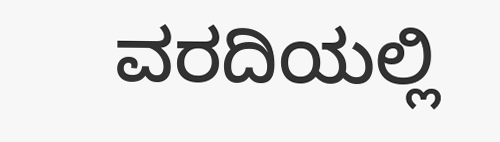ವರದಿಯಲ್ಲಿ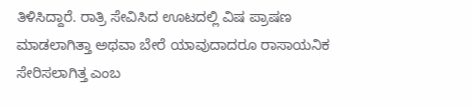ತಿಳಿಸಿದ್ದಾರೆ. ರಾತ್ರಿ ಸೇವಿಸಿದ ಊಟದಲ್ಲಿ ವಿಷ ಪ್ರಾಷಣ ಮಾಡಲಾಗಿತ್ತಾ ಅಥವಾ ಬೇರೆ ಯಾವುದಾದರೂ ರಾಸಾಯನಿಕ ಸೇರಿಸಲಾಗಿತ್ತ ಎಂಬ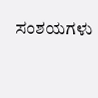ಸಂಶಯಗಳು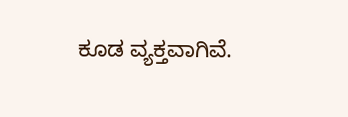ಕೂಡ ವ್ಯಕ್ತವಾಗಿವೆ.